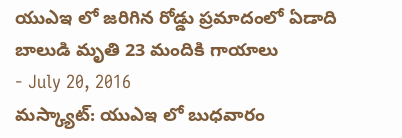యుఎఇ లో జరిగిన రోడ్డు ప్రమాదంలో ఏడాది బాలుడి మృతి 23 మందికి గాయాలు
- July 20, 2016
మస్క్యాట్: యుఎఇ లో బుధవారం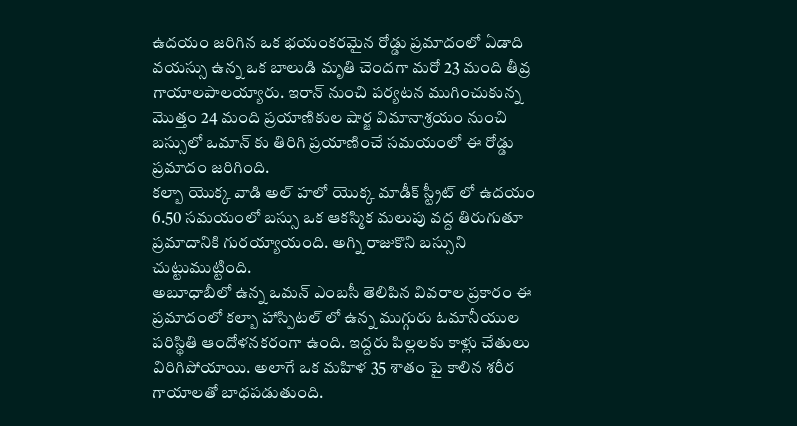ఉదయం జరిగిన ఒక భయంకరమైన రోడ్డు ప్రమాదంలో ఏడాది వయస్సు ఉన్న ఒక బాలుడి మృతి చెందగా మరో 23 మంది తీవ్ర గాయాలపాలయ్యారు. ఇరాన్ నుంచి పర్యటన ముగించుకున్న మొత్తం 24 మంది ప్రయాణికుల షార్జ విమానాశ్రయం నుంచి బస్సులో ఒమాన్ కు తిరిగి ప్రయాణించే సమయంలో ఈ రోడ్డు ప్రమాదం జరిగింది.
కల్బా యొక్క వాడి అల్ హలో యొక్క మాడీక్ స్ట్రీట్ లో ఉదయం 6.50 సమయంలో బస్సు ఒక ఆకస్మిక మలుపు వద్ద తిరుగుతూ ప్రమాదానికి గురయ్యాయంది. అగ్ని రాజుకొని బస్సుని చుట్టుముట్టింది.
అబూధాబీలో ఉన్న ఒమన్ ఎంబసీ తెలిపిన వివరాల ప్రకారం ఈ ప్రమాదంలో కల్బా హాస్పిటల్ లో ఉన్న ముగ్గురు ఓమానీయుల పరిస్థితి ఆందోళనకరంగా ఉంది. ఇద్దరు పిల్లలకు కాళ్లు చేతులు విరిగిపోయాయి. అలాగే ఒక మహిళ 35 శాతం పై కాలిన శరీర గాయాలతో బాధపడుతుంది.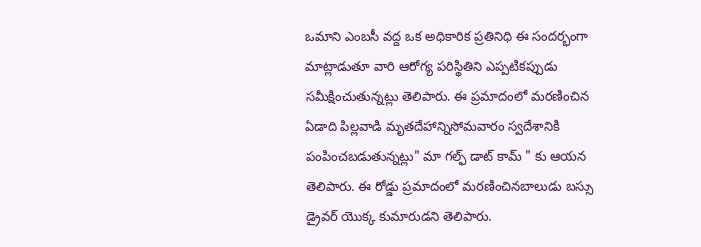ఒమాని ఎంబసీ వద్ద ఒక అధికారిక ప్రతినిధి ఈ సందర్భంగా మాట్లాడుతూ వారి ఆరోగ్య పరిస్థితిని ఎప్పటికప్పుడు సమీక్షించుతున్నట్లు తెలిపారు. ఈ ప్రమాదంలో మరణించిన ఏడాది పిల్లవాడి మృతదేహాన్నిసోమవారం స్వదేశానికి పంపించబడుతున్నట్లు" మా గల్ఫ్ డాట్ కామ్ " కు ఆయన తెలిపారు. ఈ రోడ్డు ప్రమాదంలో మరణించినబాలుడు బస్సు డ్రైవర్ యొక్క కుమారుడని తెలిపారు.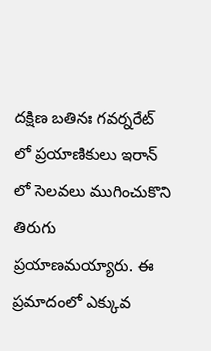దక్షిణ బతినః గవర్నరేట్ లో ప్రయాణికులు ఇరాన్ లో సెలవలు ముగించుకొని తిరుగు ప్రయాణమయ్యారు. ఈ ప్రమాదంలో ఎక్కువ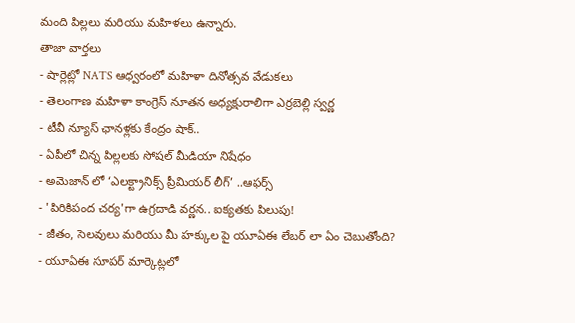మంది పిల్లలు మరియు మహిళలు ఉన్నారు.
తాజా వార్తలు
- షార్లెట్లో NATS ఆధ్వరంలో మహిళా దినోత్సవ వేడుకలు
- తెలంగాణ మహిళా కాంగ్రెస్ నూతన అధ్యక్షురాలిగా ఎర్రబెల్లి స్వర్ణ
- టీవీ న్యూస్ ఛానళ్లకు కేంద్రం షాక్..
- ఏపీలో చిన్న పిల్లలకు సోషల్ మీడియా నిషేధం
- అమెజాన్ లో ‘ఎలక్ట్రానిక్స్ ప్రీమియర్ లీగ్’ ..ఆఫర్స్
- 'పిరికిపంద చర్య'గా ఉగ్రదాడి వర్ణన.. ఐక్యతకు పిలుపు!
- జీతం, సెలవులు మరియు మీ హక్కుల పై యూఏఈ లేబర్ లా ఏం చెబుతోంది?
- యూఏఈ సూపర్ మార్కెట్లలో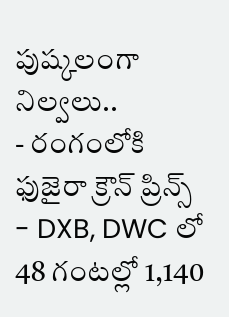పుష్కలంగా నిల్వలు..
- రంగంలోకి ఫుజైరా క్రౌన్ ప్రిన్స్
- DXB, DWC లో 48 గంటల్లో 1,140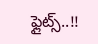ఫ్లైట్స్..!!